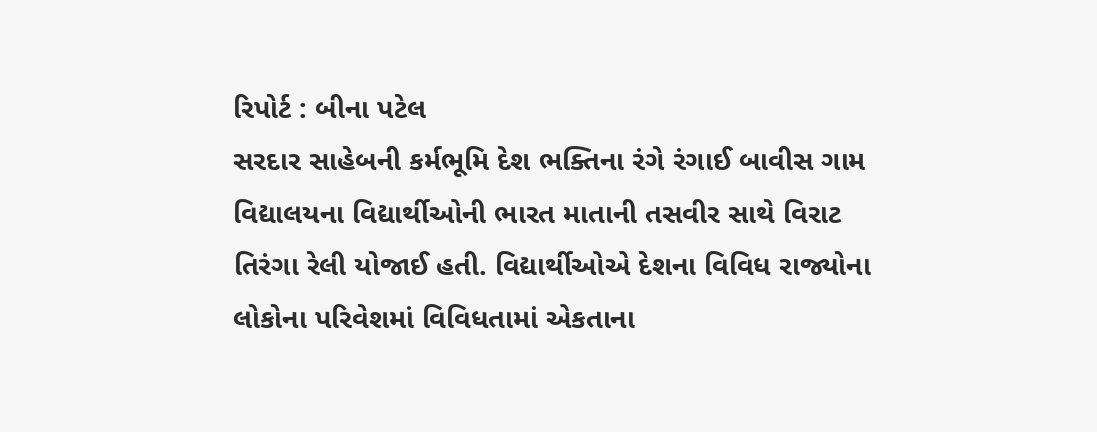રિપોર્ટ : બીના પટેલ
સરદાર સાહેબની કર્મભૂમિ દેશ ભક્તિના રંગે રંગાઈ બાવીસ ગામ વિદ્યાલયના વિદ્યાર્થીઓની ભારત માતાની તસવીર સાથે વિરાટ તિરંગા રેલી યોજાઈ હતી. વિદ્યાર્થીઓએ દેશના વિવિધ રાજ્યોના લોકોના પરિવેશમાં વિવિધતામાં એકતાના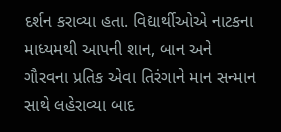દર્શન કરાવ્યા હતા. વિદ્યાર્થીઓએ નાટકના માધ્યમથી આપની શાન, બાન અને ગૌરવના પ્રતિક એવા તિરંગાને માન સન્માન સાથે લહેરાવ્યા બાદ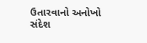ઉતારવાનો અનોખો સંદેશ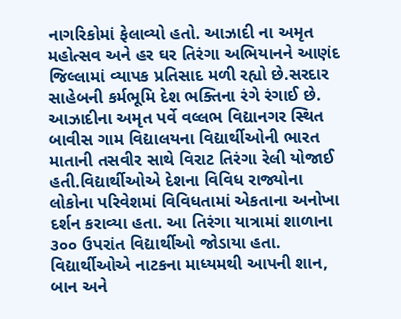નાગરિકોમાં ફેલાવ્યો હતો. આઝાદી ના અમૃત મહોત્સવ અને હર ઘર તિરંગા અભિયાનને આણંદ જિલ્લામાં વ્યાપક પ્રતિસાદ મળી રહ્યો છે.સરદાર સાહેબની કર્મભૂમિ દેશ ભક્તિના રંગે રંગાઈ છે. આઝાદીના અમૃત પર્વે વલ્લભ વિદ્યાનગર સ્થિત બાવીસ ગામ વિદ્યાલયના વિદ્યાર્થીઓની ભારત માતાની તસવીર સાથે વિરાટ તિરંગા રેલી યોજાઈ હતી.વિદ્યાર્થીઓએ દેશના વિવિધ રાજ્યોના લોકોના પરિવેશમાં વિવિધતામાં એકતાના અનોખા દર્શન કરાવ્યા હતા. આ તિરંગા યાત્રામાં શાળાના ૩૦૦ ઉપરાંત વિદ્યાર્થીઓ જોડાયા હતા. વિદ્યાર્થીઓએ નાટકના માધ્યમથી આપની શાન, બાન અને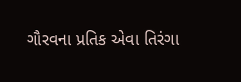ગૌરવના પ્રતિક એવા તિરંગા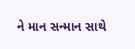ને માન સન્માન સાથે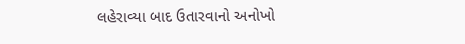લહેરાવ્યા બાદ ઉતારવાનો અનોખો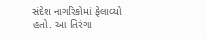સંદેશ નાગરિકોમાં ફેલાવ્યો હતો. આ તિરંગા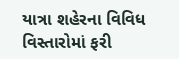યાત્રા શહેરના વિવિધ વિસ્તારોમાં ફરી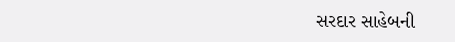સરદાર સાહેબની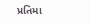પ્રતિમા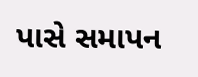પાસે સમાપન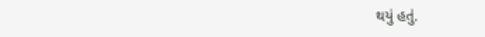થયું હતું.